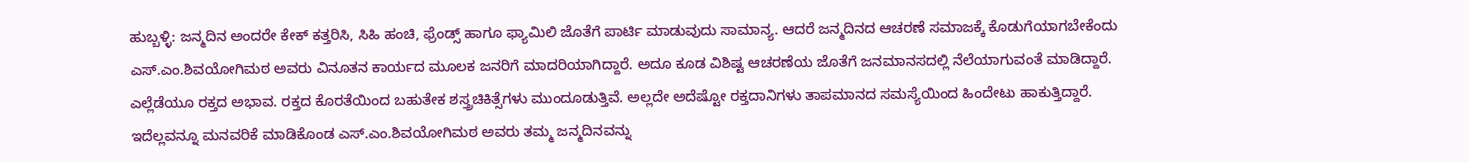ಹುಬ್ಬಳ್ಳಿ: ಜನ್ಮದಿನ ಅಂದರೇ ಕೇಕ್ ಕತ್ತರಿಸಿ, ಸಿಹಿ ಹಂಚಿ, ಫ್ರೆಂಡ್ಸ್ ಹಾಗೂ ಫ್ಯಾಮಿಲಿ ಜೊತೆಗೆ ಪಾರ್ಟಿ ಮಾಡುವುದು ಸಾಮಾನ್ಯ. ಆದರೆ ಜನ್ಮದಿನದ ಆಚರಣೆ ಸಮಾಜಕ್ಕೆ ಕೊಡುಗೆಯಾಗಬೇಕೆಂದು ಎಸ್.ಎಂ.ಶಿವಯೋಗಿಮಠ ಅವರು ವಿನೂತನ ಕಾರ್ಯದ ಮೂಲಕ ಜನರಿಗೆ ಮಾದರಿಯಾಗಿದ್ದಾರೆ. ಅದೂ ಕೂಡ ವಿಶಿಷ್ಟ ಆಚರಣೆಯ ಜೊತೆಗೆ ಜನಮಾನಸದಲ್ಲಿ ನೆಲೆಯಾಗುವಂತೆ ಮಾಡಿದ್ದಾರೆ.
ಎಲ್ಲೆಡೆಯೂ ರಕ್ತದ ಅಭಾವ. ರಕ್ತದ ಕೊರತೆಯಿಂದ ಬಹುತೇಕ ಶಸ್ತ್ರಚಿಕಿತ್ಸೆಗಳು ಮುಂದೂಡುತ್ತಿವೆ. ಅಲ್ಲದೇ ಅದೆಷ್ಟೋ ರಕ್ತದಾನಿಗಳು ತಾಪಮಾನದ ಸಮಸ್ಯೆಯಿಂದ ಹಿಂದೇಟು ಹಾಕುತ್ತಿದ್ದಾರೆ. ಇದೆಲ್ಲವನ್ನೂ ಮನವರಿಕೆ ಮಾಡಿಕೊಂಡ ಎಸ್.ಎಂ.ಶಿವಯೋಗಿಮಠ ಅವರು ತಮ್ಮ ಜನ್ಮದಿನವನ್ನು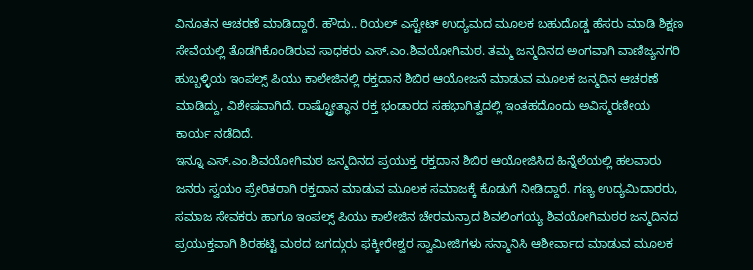ವಿನೂತನ ಆಚರಣೆ ಮಾಡಿದ್ದಾರೆ. ಹೌದು.. ರಿಯಲ್ ಎಸ್ಟೇಟ್ ಉದ್ಯಮದ ಮೂಲಕ ಬಹುದೊಡ್ಡ ಹೆಸರು ಮಾಡಿ ಶಿಕ್ಷಣ ಸೇವೆಯಲ್ಲಿ ತೊಡಗಿಕೊಂಡಿರುವ ಸಾಧಕರು ಎಸ್.ಎಂ.ಶಿವಯೋಗಿಮಠ. ತಮ್ಮ ಜನ್ಮದಿನದ ಅಂಗವಾಗಿ ವಾಣಿಜ್ಯನಗರಿ ಹುಬ್ಬಳ್ಳಿಯ ಇಂಪಲ್ಸ್ ಪಿಯು ಕಾಲೇಜಿನಲ್ಲಿ ರಕ್ತದಾನ ಶಿಬಿರ ಆಯೋಜನೆ ಮಾಡುವ ಮೂಲಕ ಜನ್ಮದಿನ ಆಚರಣೆ ಮಾಡಿದ್ದು, ವಿಶೇಷವಾಗಿದೆ. ರಾಷ್ಟ್ರೋತ್ಥಾನ ರಕ್ತ ಭಂಡಾರದ ಸಹಭಾಗಿತ್ವದಲ್ಲಿ ಇಂತಹದೊಂದು ಅವಿಸ್ಮರಣೀಯ ಕಾರ್ಯ ನಡೆದಿದೆ.
ಇನ್ನೂ ಎಸ್.ಎಂ.ಶಿವಯೋಗಿಮಠ ಜನ್ಮದಿನದ ಪ್ರಯುಕ್ತ ರಕ್ತದಾನ ಶಿಬಿರ ಆಯೋಜಿಸಿದ ಹಿನ್ನೆಲೆಯಲ್ಲಿ ಹಲವಾರು ಜನರು ಸ್ವಯಂ ಪ್ರೇರಿತರಾಗಿ ರಕ್ತದಾನ ಮಾಡುವ ಮೂಲಕ ಸಮಾಜಕ್ಕೆ ಕೊಡುಗೆ ನೀಡಿದ್ದಾರೆ. ಗಣ್ಯ ಉದ್ಯಮಿದಾರರು, ಸಮಾಜ ಸೇವಕರು ಹಾಗೂ ಇಂಪಲ್ಸ್ ಪಿಯು ಕಾಲೇಜಿನ ಚೇರಮನ್ರಾದ ಶಿವಲಿಂಗಯ್ಯ ಶಿವಯೋಗಿಮಠರ ಜನ್ಮದಿನದ ಪ್ರಯುಕ್ತವಾಗಿ ಶಿರಹಟ್ಟಿ ಮಠದ ಜಗದ್ಗುರು ಫಕ್ಕೀರೇಶ್ವರ ಸ್ವಾಮೀಜಿಗಳು ಸನ್ಮಾನಿಸಿ ಆಶೀರ್ವಾದ ಮಾಡುವ ಮೂಲಕ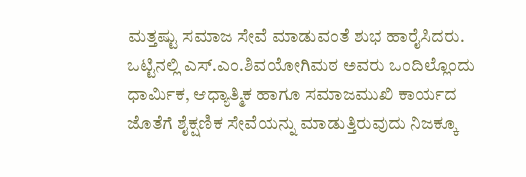ಮತ್ತಷ್ಟು ಸಮಾಜ ಸೇವೆ ಮಾಡುವಂತೆ ಶುಭ ಹಾರೈಸಿದರು.
ಒಟ್ಟಿನಲ್ಲಿ ಎಸ್.ಎಂ.ಶಿವಯೋಗಿಮಠ ಅವರು ಒಂದಿಲ್ಲೊಂದು ಧಾರ್ಮಿಕ, ಆಧ್ಯಾತ್ಮಿಕ ಹಾಗೂ ಸಮಾಜಮುಖಿ ಕಾರ್ಯದ ಜೊತೆಗೆ ಶೈಕ್ಷಣಿಕ ಸೇವೆಯನ್ನು ಮಾಡುತ್ತಿರುವುದು ನಿಜಕ್ಕೂ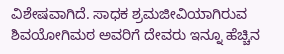ವಿಶೇಷವಾಗಿದೆ. ಸಾಧಕ ಶ್ರಮಜೀವಿಯಾಗಿರುವ ಶಿವಯೋಗಿಮಠ ಅವರಿಗೆ ದೇವರು ಇನ್ನೂ ಹೆಚ್ಚಿನ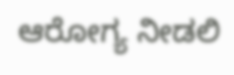ಆರೋಗ್ಯ ನೀಡಲಿ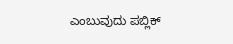ಎಂಬುವುದು ಪಬ್ಲಿಕ್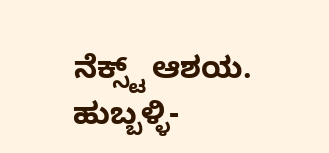ನೆಕ್ಸ್ಟ್ ಆಶಯ.
ಹುಬ್ಬಳ್ಳಿ-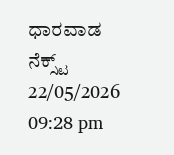ಧಾರವಾಡ ನೆಕ್ಸ್ಟ್
22/05/2026 09:28 pm